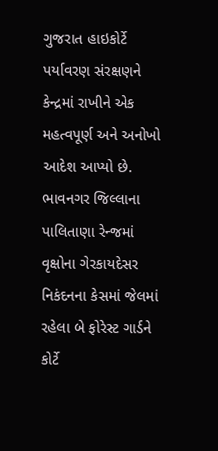ગુજરાત હાઇકોર્ટે પર્યાવરણ સંરક્ષણને કેન્દ્રમાં રાખીને એક મહત્વપૂર્ણ અને અનોખો આદેશ આપ્યો છે. ભાવનગર જિલ્લાના પાલિતાણા રેન્જમાં વૃક્ષોના ગેરકાયદેસર નિકંદનના કેસમાં જેલમાં રહેલા બે ફોરેસ્ટ ગાર્ડને કોર્ટે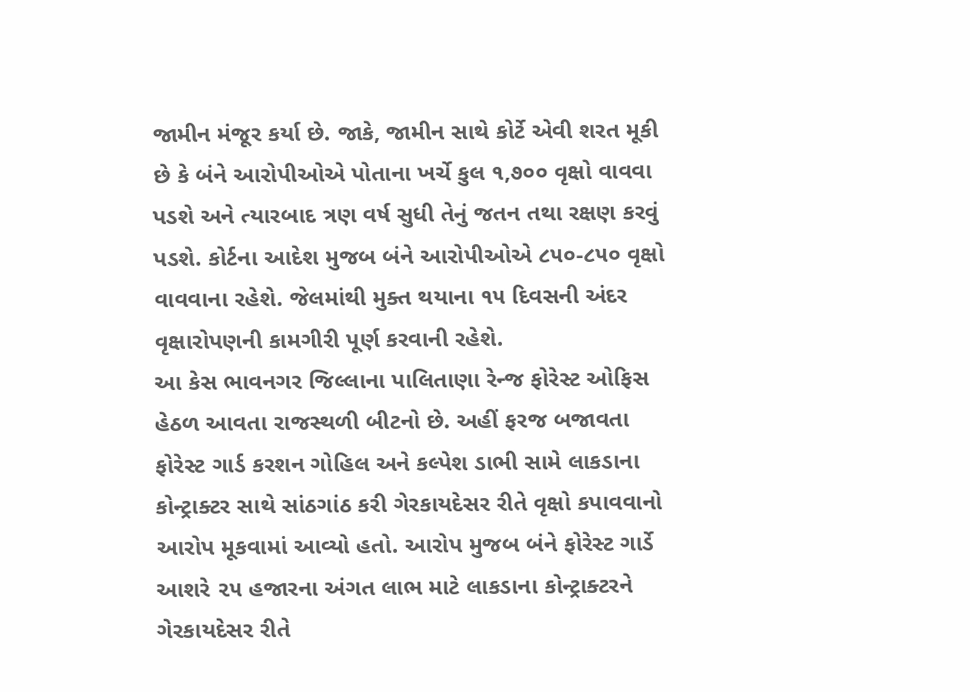જામીન મંજૂર કર્યા છે. જાકે, જામીન સાથે કોર્ટે એવી શરત મૂકી છે કે બંને આરોપીઓએ પોતાના ખર્ચે કુલ ૧,૭૦૦ વૃક્ષો વાવવા પડશે અને ત્યારબાદ ત્રણ વર્ષ સુધી તેનું જતન તથા રક્ષણ કરવું પડશે. કોર્ટના આદેશ મુજબ બંને આરોપીઓએ ૮૫૦-૮૫૦ વૃક્ષો વાવવાના રહેશે. જેલમાંથી મુક્ત થયાના ૧૫ દિવસની અંદર વૃક્ષારોપણની કામગીરી પૂર્ણ કરવાની રહેશે.
આ કેસ ભાવનગર જિલ્લાના પાલિતાણા રેન્જ ફોરેસ્ટ ઓફિસ હેઠળ આવતા રાજસ્થળી બીટનો છે. અહીં ફરજ બજાવતા ફોરેસ્ટ ગાર્ડ કરશન ગોહિલ અને કલ્પેશ ડાભી સામે લાકડાના કોન્ટ્રાક્ટર સાથે સાંઠગાંઠ કરી ગેરકાયદેસર રીતે વૃક્ષો કપાવવાનો આરોપ મૂકવામાં આવ્યો હતો. આરોપ મુજબ બંને ફોરેસ્ટ ગાર્ડે આશરે ૨૫ હજારના અંગત લાભ માટે લાકડાના કોન્ટ્રાક્ટરને ગેરકાયદેસર રીતે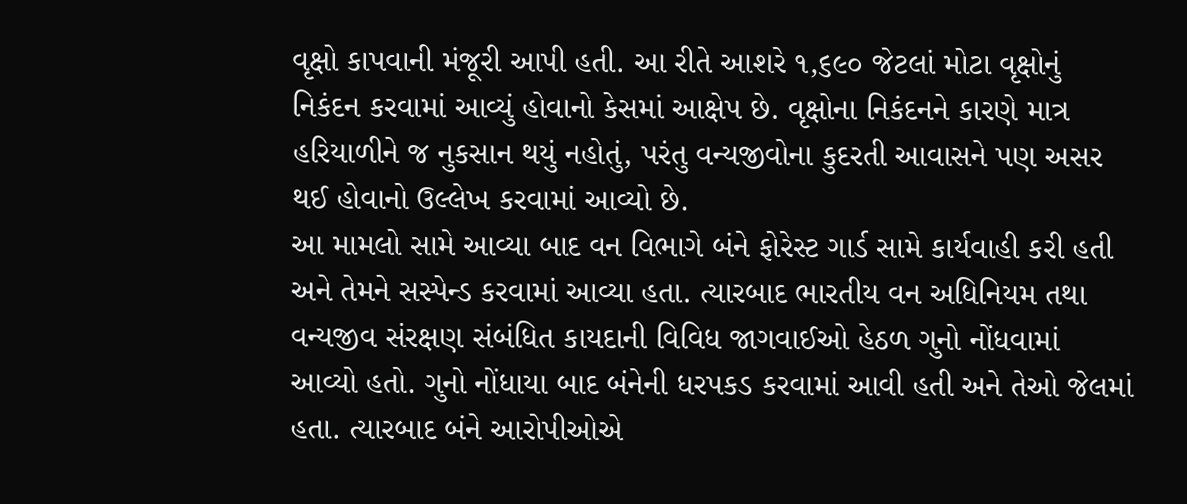વૃક્ષો કાપવાની મંજૂરી આપી હતી. આ રીતે આશરે ૧,૬૯૦ જેટલાં મોટા વૃક્ષોનું નિકંદન કરવામાં આવ્યું હોવાનો કેસમાં આક્ષેપ છે. વૃક્ષોના નિકંદનને કારણે માત્ર હરિયાળીને જ નુકસાન થયું નહોતું, પરંતુ વન્યજીવોના કુદરતી આવાસને પણ અસર થઈ હોવાનો ઉલ્લેખ કરવામાં આવ્યો છે.
આ મામલો સામે આવ્યા બાદ વન વિભાગે બંને ફોરેસ્ટ ગાર્ડ સામે કાર્યવાહી કરી હતી અને તેમને સસ્પેન્ડ કરવામાં આવ્યા હતા. ત્યારબાદ ભારતીય વન અધિનિયમ તથા વન્યજીવ સંરક્ષણ સંબંધિત કાયદાની વિવિધ જાગવાઈઓ હેઠળ ગુનો નોંધવામાં આવ્યો હતો. ગુનો નોંધાયા બાદ બંનેની ધરપકડ કરવામાં આવી હતી અને તેઓ જેલમાં હતા. ત્યારબાદ બંને આરોપીઓએ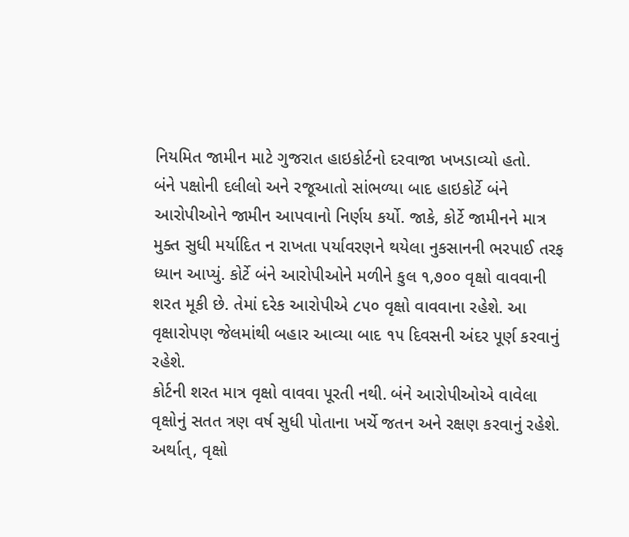નિયમિત જામીન માટે ગુજરાત હાઇકોર્ટનો દરવાજા ખખડાવ્યો હતો.
બંને પક્ષોની દલીલો અને રજૂઆતો સાંભળ્યા બાદ હાઇકોર્ટે બંને આરોપીઓને જામીન આપવાનો નિર્ણય કર્યો. જાકે, કોર્ટે જામીનને માત્ર મુક્ત સુધી મર્યાદિત ન રાખતા પર્યાવરણને થયેલા નુકસાનની ભરપાઈ તરફ ધ્યાન આપ્યું. કોર્ટે બંને આરોપીઓને મળીને કુલ ૧,૭૦૦ વૃક્ષો વાવવાની શરત મૂકી છે. તેમાં દરેક આરોપીએ ૮૫૦ વૃક્ષો વાવવાના રહેશે. આ વૃક્ષારોપણ જેલમાંથી બહાર આવ્યા બાદ ૧૫ દિવસની અંદર પૂર્ણ કરવાનું રહેશે.
કોર્ટની શરત માત્ર વૃક્ષો વાવવા પૂરતી નથી. બંને આરોપીઓએ વાવેલા વૃક્ષોનું સતત ત્રણ વર્ષ સુધી પોતાના ખર્ચે જતન અને રક્ષણ કરવાનું રહેશે. અર્થાત્, વૃક્ષો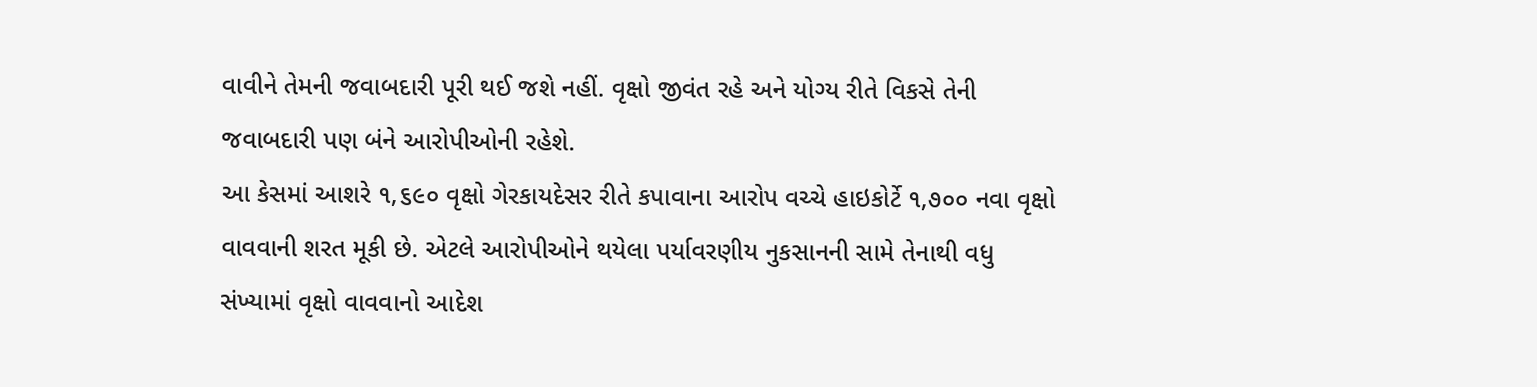વાવીને તેમની જવાબદારી પૂરી થઈ જશે નહીં. વૃક્ષો જીવંત રહે અને યોગ્ય રીતે વિકસે તેની જવાબદારી પણ બંને આરોપીઓની રહેશે.
આ કેસમાં આશરે ૧,૬૯૦ વૃક્ષો ગેરકાયદેસર રીતે કપાવાના આરોપ વચ્ચે હાઇકોર્ટે ૧,૭૦૦ નવા વૃક્ષો વાવવાની શરત મૂકી છે. એટલે આરોપીઓને થયેલા પર્યાવરણીય નુકસાનની સામે તેનાથી વધુ સંખ્યામાં વૃક્ષો વાવવાનો આદેશ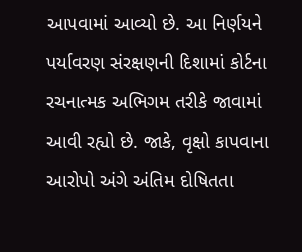આપવામાં આવ્યો છે. આ નિર્ણયને પર્યાવરણ સંરક્ષણની દિશામાં કોર્ટના રચનાત્મક અભિગમ તરીકે જાવામાં આવી રહ્યો છે. જાકે, વૃક્ષો કાપવાના આરોપો અંગે અંતિમ દોષિતતા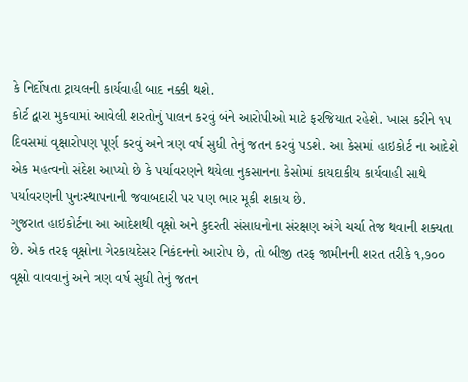કે નિર્દોષતા ટ્રાયલની કાર્યવાહી બાદ નક્કી થશે.
કોર્ટ દ્વારા મુકવામાં આવેલી શરતોનું પાલન કરવું બંને આરોપીઓ માટે ફરજિયાત રહેશે. ખાસ કરીને ૧૫ દિવસમાં વૃક્ષારોપણ પૂર્ણ કરવું અને ત્રણ વર્ષ સુધી તેનું જતન કરવું પડશે. આ કેસમાં હાઇકોર્ટ ના આદેશે એક મહત્વનો સંદેશ આપ્યો છે કે પર્યાવરણને થયેલા નુકસાનના કેસોમાં કાયદાકીય કાર્યવાહી સાથે પર્યાવરણની પુનઃસ્થાપનાની જવાબદારી પર પણ ભાર મૂકી શકાય છે.
ગુજરાત હાઇકોર્ટના આ આદેશથી વૃક્ષો અને કુદરતી સંસાધનોના સંરક્ષણ અંગે ચર્ચા તેજ થવાની શક્યતા છે. એક તરફ વૃક્ષોના ગેરકાયદેસર નિકંદનનો આરોપ છે, તો બીજી તરફ જામીનની શરત તરીકે ૧,૭૦૦ વૃક્ષો વાવવાનું અને ત્રણ વર્ષ સુધી તેનું જતન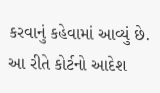કરવાનું કહેવામાં આવ્યું છે. આ રીતે કોર્ટનો આદેશ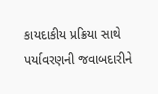કાયદાકીય પ્રક્રિયા સાથે પર્યાવરણની જવાબદારીને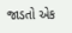જાડતો એક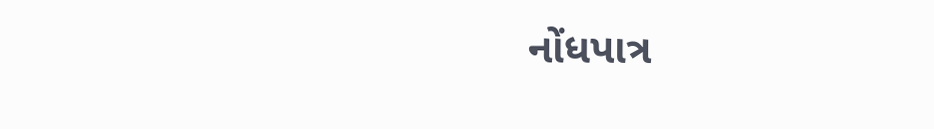નોંધપાત્ર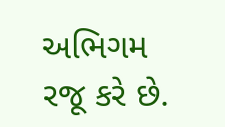અભિગમ રજૂ કરે છે.